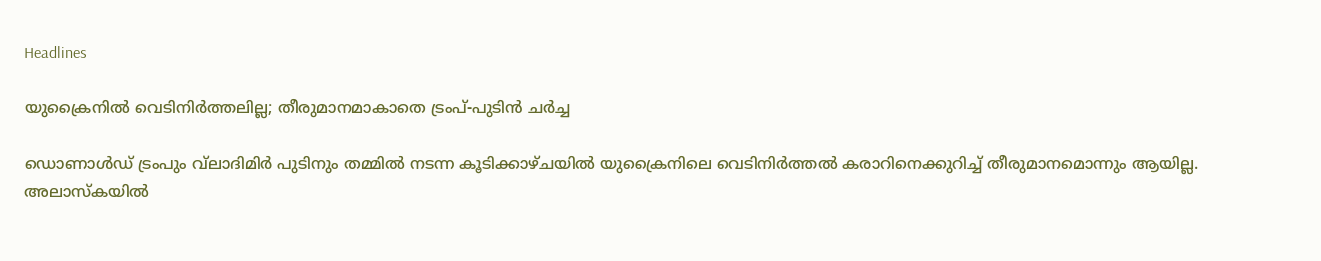Headlines

യുക്രൈനിൽ വെടിനിർത്തലില്ല; തീരുമാനമാകാതെ ട്രംപ്-പുടിൻ ചർച്ച

ഡൊണാൾഡ് ട്രംപും വ്‌ലാദിമിർ പുടിനും തമ്മിൽ നടന്ന കൂടിക്കാഴ്ചയിൽ യുക്രൈനിലെ വെടിനിർത്തൽ കരാറിനെക്കുറിച്ച് തീരുമാനമൊന്നും ആയില്ല. അലാസ്‌കയിൽ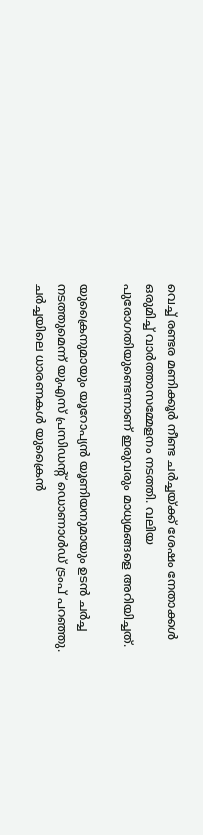വെച്ച് രണ്ടര മണിക്കൂർ നീണ്ട ചർച്ചയ്ക്ക് ശേഷം നേതാക്കൾ ഒരുമിച്ച് വാർത്താസമ്മേളനം നടത്തി. വലിയ പുരോഗതിയുണ്ടെന്നാണ് ഇരുവരും മാധ്യമങ്ങളെ അറിയിച്ചത്.

യുക്രൈനുമായും യൂറോപ്യൻ യൂണിയനുമായും ഉടൻ ചർച്ച നടത്തുമെന്ന് യുഎസ് പ്രസിഡന്റ് ഡൊണാൾഡ് ട്രംപ് പറഞ്ഞു. ചർച്ചയിലെ ധാരണകൾ യുക്രൈൻ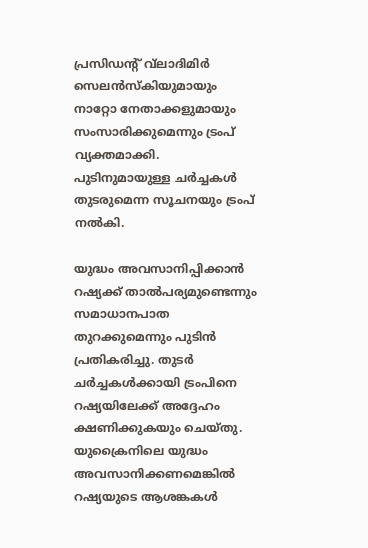പ്രസിഡന്റ് വ്‌ലാദിമിർ സെലൻസ്‌കിയുമായും നാറ്റോ നേതാക്കളുമായും സംസാരിക്കുമെന്നും ട്രംപ് വ്യക്തമാക്കി. പുടിനുമായുള്ള ചർച്ചകൾ തുടരുമെന്ന സൂചനയും ട്രംപ് നൽകി.

യുദ്ധം അവസാനിപ്പിക്കാൻ റഷ്യക്ക് താൽപര്യമുണ്ടെന്നും സമാധാനപാത തുറക്കുമെന്നും പുടിൻ പ്രതികരിച്ചു. തുടർ ചർച്ചകൾക്കായി ട്രംപിനെ റഷ്യയിലേക്ക് അദ്ദേഹം ക്ഷണിക്കുകയും ചെയ്തു. യുക്രൈനിലെ യുദ്ധം അവസാനിക്കണമെങ്കിൽ റഷ്യയുടെ ആശങ്കകൾ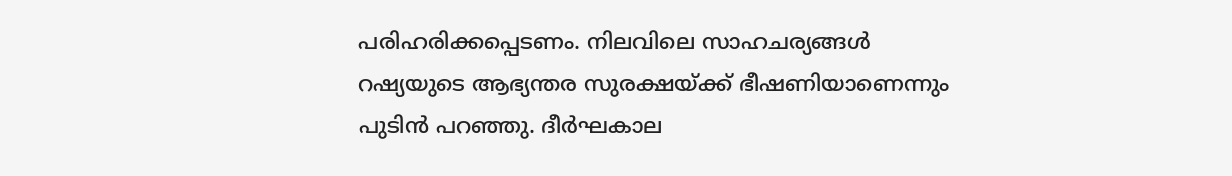പരിഹരിക്കപ്പെടണം. നിലവിലെ സാഹചര്യങ്ങൾ റഷ്യയുടെ ആഭ്യന്തര സുരക്ഷയ്ക്ക് ഭീഷണിയാണെന്നും പുടിൻ പറഞ്ഞു. ദീർഘകാല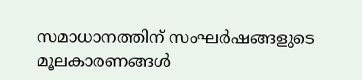സമാധാനത്തിന് സംഘർഷങ്ങളുടെ മൂലകാരണങ്ങൾ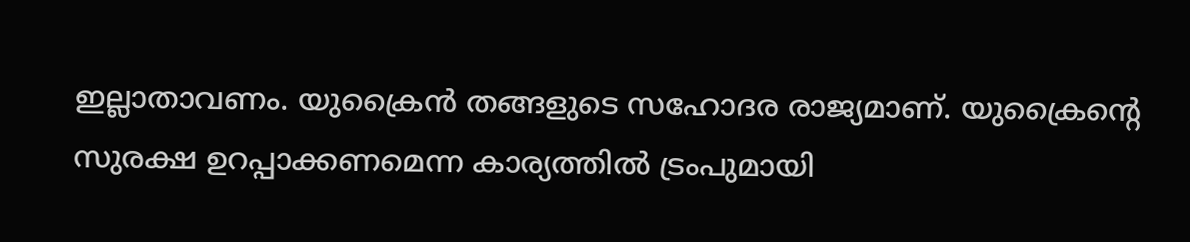ഇല്ലാതാവണം. യുക്രൈൻ തങ്ങളുടെ സഹോദര രാജ്യമാണ്. യുക്രൈന്റെ സുരക്ഷ ഉറപ്പാക്കണമെന്ന കാര്യത്തിൽ ട്രംപുമായി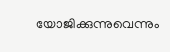യോജിക്കുന്നുവെന്നും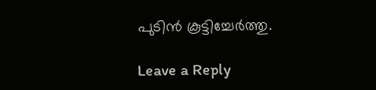പുടിൻ കൂട്ടിച്ചേർത്തു.

Leave a Reply